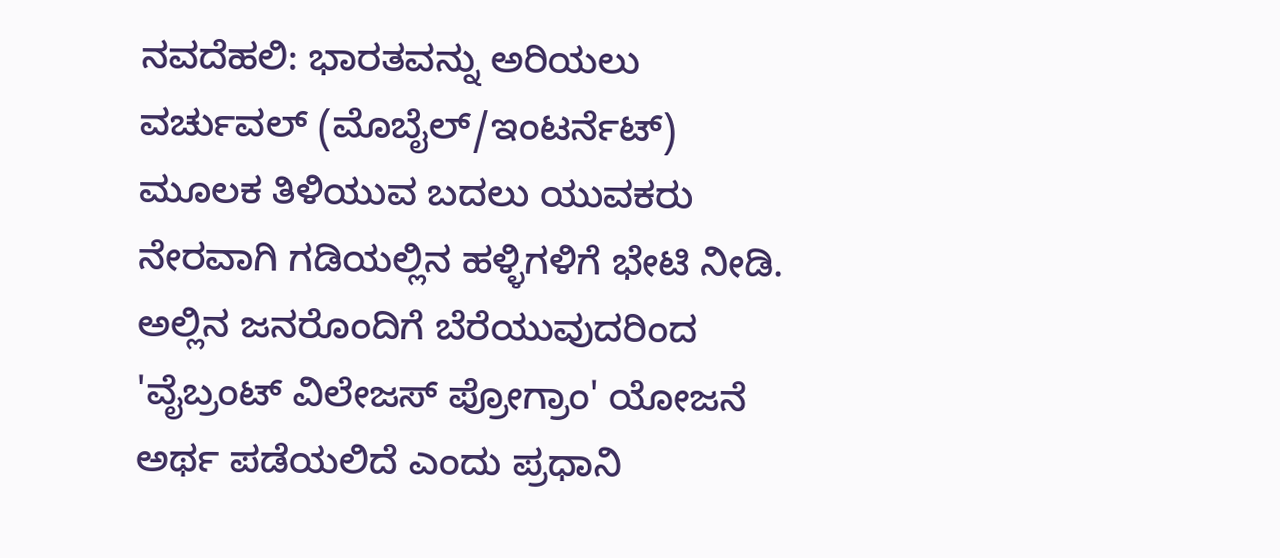ನವದೆಹಲಿ: ಭಾರತವನ್ನು ಅರಿಯಲು ವರ್ಚುವಲ್ (ಮೊಬೈಲ್/ಇಂಟರ್ನೆಟ್) ಮೂಲಕ ತಿಳಿಯುವ ಬದಲು ಯುವಕರು ನೇರವಾಗಿ ಗಡಿಯಲ್ಲಿನ ಹಳ್ಳಿಗಳಿಗೆ ಭೇಟಿ ನೀಡಿ. ಅಲ್ಲಿನ ಜನರೊಂದಿಗೆ ಬೆರೆಯುವುದರಿಂದ 'ವೈಬ್ರಂಟ್ ವಿಲೇಜಸ್ ಪ್ರೋಗ್ರಾಂ' ಯೋಜನೆ ಅರ್ಥ ಪಡೆಯಲಿದೆ ಎಂದು ಪ್ರಧಾನಿ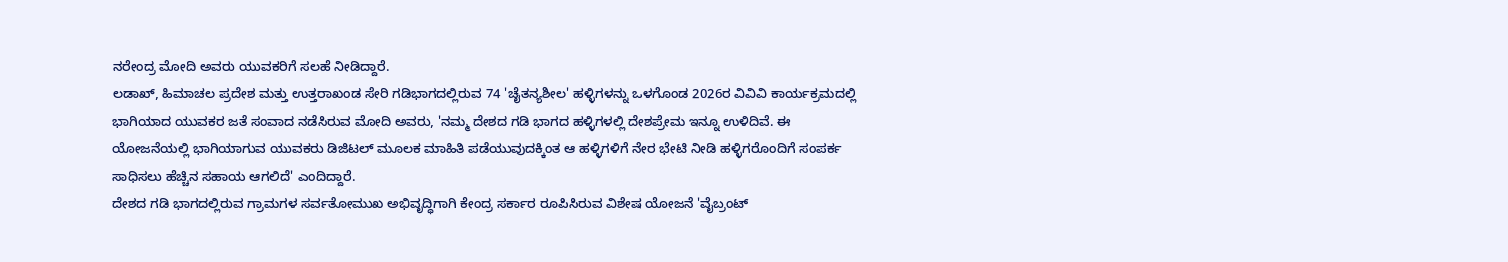ನರೇಂದ್ರ ಮೋದಿ ಅವರು ಯುವಕರಿಗೆ ಸಲಹೆ ನೀಡಿದ್ದಾರೆ.
ಲಡಾಖ್, ಹಿಮಾಚಲ ಪ್ರದೇಶ ಮತ್ತು ಉತ್ತರಾಖಂಡ ಸೇರಿ ಗಡಿಭಾಗದಲ್ಲಿರುವ 74 'ಚೈತನ್ಯಶೀಲ' ಹಳ್ಳಿಗಳನ್ನು ಒಳಗೊಂಡ 2026ರ ವಿವಿವಿ ಕಾರ್ಯಕ್ರಮದಲ್ಲಿ ಭಾಗಿಯಾದ ಯುವಕರ ಜತೆ ಸಂವಾದ ನಡೆಸಿರುವ ಮೋದಿ ಅವರು, 'ನಮ್ಮ ದೇಶದ ಗಡಿ ಭಾಗದ ಹಳ್ಳಿಗಳಲ್ಲಿ ದೇಶಪ್ರೇಮ ಇನ್ನೂ ಉಳಿದಿವೆ. ಈ ಯೋಜನೆಯಲ್ಲಿ ಭಾಗಿಯಾಗುವ ಯುವಕರು ಡಿಜಿಟಲ್ ಮೂಲಕ ಮಾಹಿತಿ ಪಡೆಯುವುದಕ್ಕಿಂತ ಆ ಹಳ್ಳಿಗಳಿಗೆ ನೇರ ಭೇಟಿ ನೀಡಿ ಹಳ್ಳಿಗರೊಂದಿಗೆ ಸಂಪರ್ಕ ಸಾಧಿಸಲು ಹೆಚ್ಚಿನ ಸಹಾಯ ಆಗಲಿದೆ' ಎಂದಿದ್ದಾರೆ.
ದೇಶದ ಗಡಿ ಭಾಗದಲ್ಲಿರುವ ಗ್ರಾಮಗಳ ಸರ್ವತೋಮುಖ ಅಭಿವೃದ್ಧಿಗಾಗಿ ಕೇಂದ್ರ ಸರ್ಕಾರ ರೂಪಿಸಿರುವ ವಿಶೇಷ ಯೋಜನೆ 'ವೈಬ್ರಂಟ್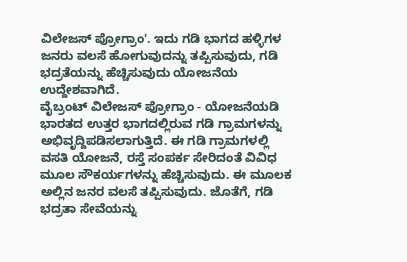ವಿಲೇಜಸ್ ಪ್ರೋಗ್ರಾಂ'. ಇದು ಗಡಿ ಭಾಗದ ಹಳ್ಳಿಗಳ ಜನರು ವಲಸೆ ಹೋಗುವುದನ್ನು ತಪ್ಪಿಸುವುದು, ಗಡಿ ಭದ್ರತೆಯನ್ನು ಹೆಚ್ಚಿಸುವುದು ಯೋಜನೆಯ ಉದ್ದೇಶವಾಗಿದೆ.
ವೈಬ್ರಂಟ್ ವಿಲೇಜಸ್ ಪ್ರೋಗ್ರಾಂ - ಯೋಜನೆಯಡಿ ಭಾರತದ ಉತ್ತರ ಭಾಗದಲ್ಲಿರುವ ಗಡಿ ಗ್ರಾಮಗಳನ್ನು ಅಭಿವೃದ್ದಿಪಡಿಸಲಾಗುತ್ತಿದೆ. ಈ ಗಡಿ ಗ್ರಾಮಗಳಲ್ಲಿ ವಸತಿ ಯೋಜನೆ, ರಸ್ತೆ ಸಂಪರ್ಕ ಸೇರಿದಂತೆ ವಿವಿಧ ಮೂಲ ಸೌಕರ್ಯಗಳನ್ನು ಹೆಚ್ಚಿಸುವುದು. ಈ ಮೂಲಕ ಅಲ್ಲಿನ ಜನರ ವಲಸೆ ತಪ್ಪಿಸುವುದು. ಜೊತೆಗೆ, ಗಡಿ ಭದ್ರತಾ ಸೇವೆಯನ್ನು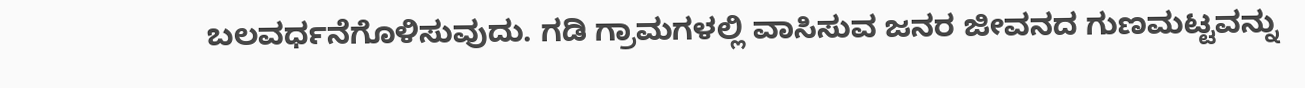ಬಲವರ್ಧನೆಗೊಳಿಸುವುದು. ಗಡಿ ಗ್ರಾಮಗಳಲ್ಲಿ ವಾಸಿಸುವ ಜನರ ಜೀವನದ ಗುಣಮಟ್ಟವನ್ನು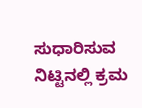ಸುಧಾರಿಸುವ ನಿಟ್ಟಿನಲ್ಲಿ ಕ್ರಮ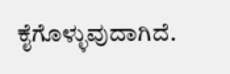ಕೈಗೊಳ್ಳುವುದಾಗಿದೆ.